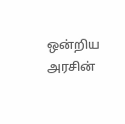ஒன்றிய அரசின்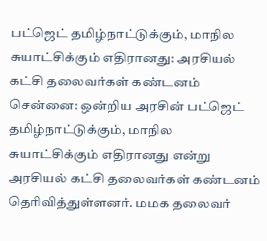பட்ஜெட் தமிழ்நாட்டுக்கும், மாநில சுயாட்சிக்கும் எதிரானது: அரசியல் கட்சி தலைவர்கள் கண்டனம்
சென்னை: ஒன்றிய அரசின் பட்ஜெட் தமிழ்நாட்டுக்கும், மாநில சுயாட்சிக்கும் எதிரானது என்று அரசியல் கட்சி தலைவர்கள் கண்டனம் தெரிவித்துள்ளனர். மமக தலைவர்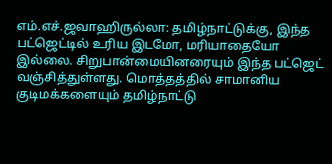எம்.எச்.ஜவாஹிருல்லா: தமிழ்நாட்டுக்கு, இந்த பட்ஜெட்டில் உரிய இடமோ, மரியாதையோ இல்லை. சிறுபான்மையினரையும் இந்த பட்ஜெட் வஞ்சித்துள்ளது. மொத்தத்தில் சாமானிய குடிமக்களையும் தமிழ்நாட்டு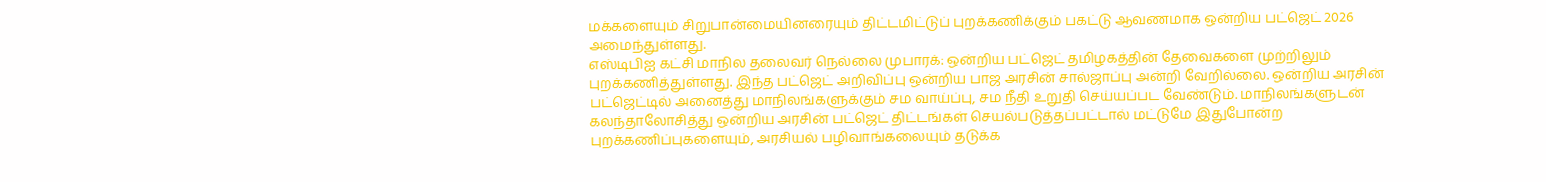மக்களையும் சிறுபான்மையினரையும் திட்டமிட்டுப் புறக்கணிக்கும் பகட்டு ஆவணமாக ஒன்றிய பட்ஜெட் 2026 அமைந்துள்ளது.
எஸ்டிபிஐ கட்சி மாநில தலைவர் நெல்லை முபாரக்: ஒன்றிய பட்ஜெட் தமிழகத்தின் தேவைகளை முற்றிலும் புறக்கணித்துள்ளது. இந்த பட்ஜெட் அறிவிப்பு ஒன்றிய பாஜ அரசின் சால்ஜாப்பு அன்றி வேறில்லை. ஒன்றிய அரசின் பட்ஜெட்டில் அனைத்து மாநிலங்களுக்கும் சம வாய்ப்பு, சம நீதி உறுதி செய்யப்பட வேண்டும். மாநிலங்களுடன் கலந்தாலோசித்து ஒன்றிய அரசின் பட்ஜெட் திட்டங்கள் செயல்படுத்தப்பட்டால் மட்டுமே இதுபோன்ற புறக்கணிப்புகளையும், அரசியல் பழிவாங்கலையும் தடுக்க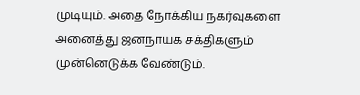முடியும். அதை நோக்கிய நகர்வுகளை அனைத்து ஜனநாயக சக்திகளும் முன்னெடுக்க வேண்டும்.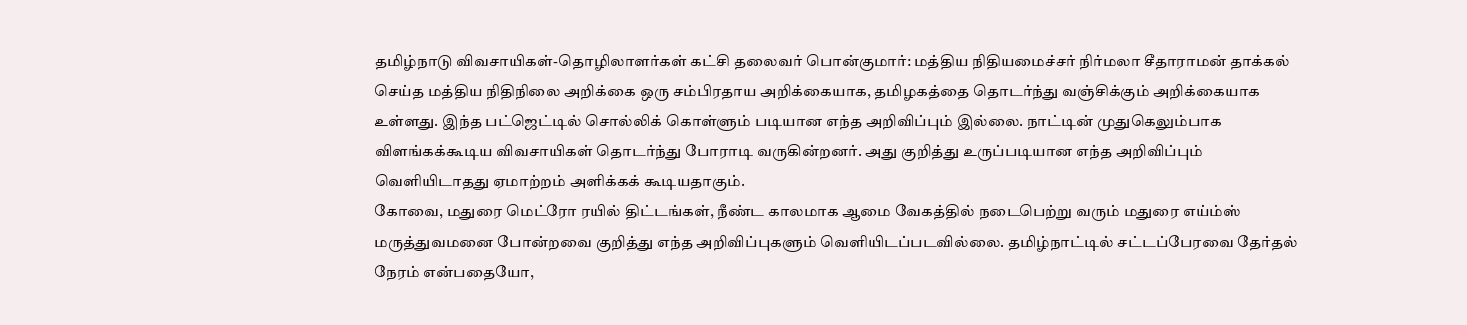தமிழ்நாடு விவசாயிகள்-தொழிலாளர்கள் கட்சி தலைவர் பொன்குமார்: மத்திய நிதியமைச்சர் நிர்மலா சீதாராமன் தாக்கல் செய்த மத்திய நிதிநிலை அறிக்கை ஒரு சம்பிரதாய அறிக்கையாக, தமிழகத்தை தொடர்ந்து வஞ்சிக்கும் அறிக்கையாக உள்ளது. இந்த பட்ஜெட்டில் சொல்லிக் கொள்ளும் படியான எந்த அறிவிப்பும் இல்லை. நாட்டின் முதுகெலும்பாக விளங்கக்கூடிய விவசாயிகள் தொடர்ந்து போராடி வருகின்றனர். அது குறித்து உருப்படியான எந்த அறிவிப்பும் வெளியிடாதது ஏமாற்றம் அளிக்கக் கூடியதாகும்.
கோவை, மதுரை மெட்ரோ ரயில் திட்டங்கள், நீண்ட காலமாக ஆமை வேகத்தில் நடைபெற்று வரும் மதுரை எய்ம்ஸ் மருத்துவமனை போன்றவை குறித்து எந்த அறிவிப்புகளும் வெளியிடப்படவில்லை. தமிழ்நாட்டில் சட்டப்பேரவை தேர்தல் நேரம் என்பதையோ,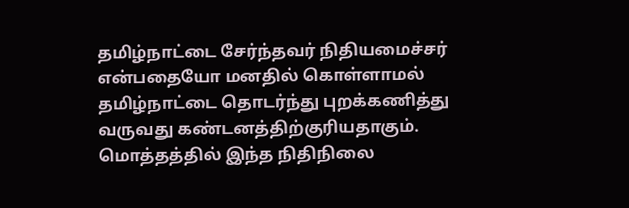தமிழ்நாட்டை சேர்ந்தவர் நிதியமைச்சர் என்பதையோ மனதில் கொள்ளாமல் தமிழ்நாட்டை தொடர்ந்து புறக்கணித்து வருவது கண்டனத்திற்குரியதாகும். மொத்தத்தில் இந்த நிதிநிலை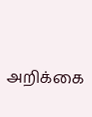அறிக்கை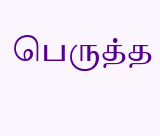பெருத்த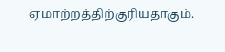ஏமாற்றத்திற்குரியதாகும்.